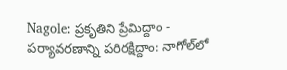Nagole: ప్రకృతిని ప్రేమిద్దాం - పర్యావరణాన్ని పరిరక్షిద్దాం: నాగోల్‌లో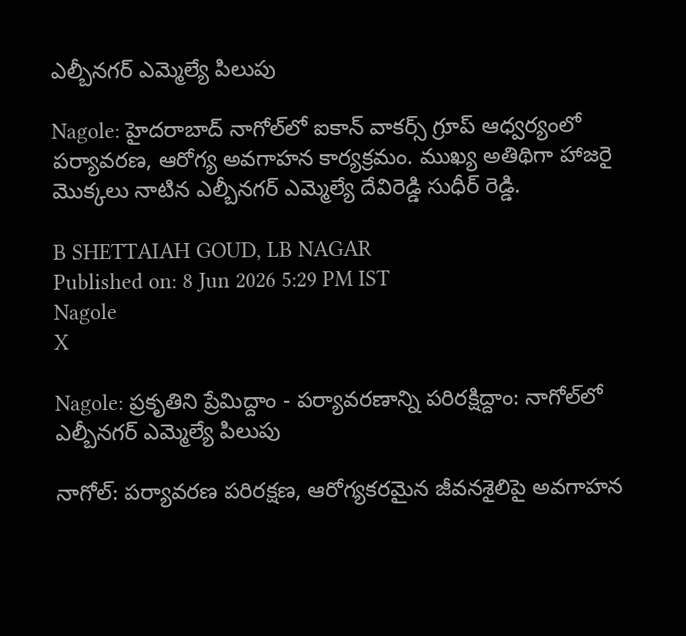ఎల్బీనగర్ ఎమ్మెల్యే పిలుపు

Nagole: హైదరాబాద్ నాగోల్‌లో ఐకాన్ వాకర్స్ గ్రూప్ ఆధ్వర్యంలో పర్యావరణ, ఆరోగ్య అవగాహన కార్యక్రమం. ముఖ్య అతిథిగా హాజరై మొక్కలు నాటిన ఎల్బీనగర్ ఎమ్మెల్యే దేవిరెడ్డి సుధీర్ రెడ్డి.

B SHETTAIAH GOUD, LB NAGAR
Published on: 8 Jun 2026 5:29 PM IST
Nagole
X

Nagole: ప్రకృతిని ప్రేమిద్దాం - పర్యావరణాన్ని పరిరక్షిద్దాం: నాగోల్‌లో ఎల్బీనగర్ ఎమ్మెల్యే పిలుపు

నాగోల్: పర్యావరణ పరిరక్షణ, ఆరోగ్యకరమైన జీవనశైలిపై అవగాహన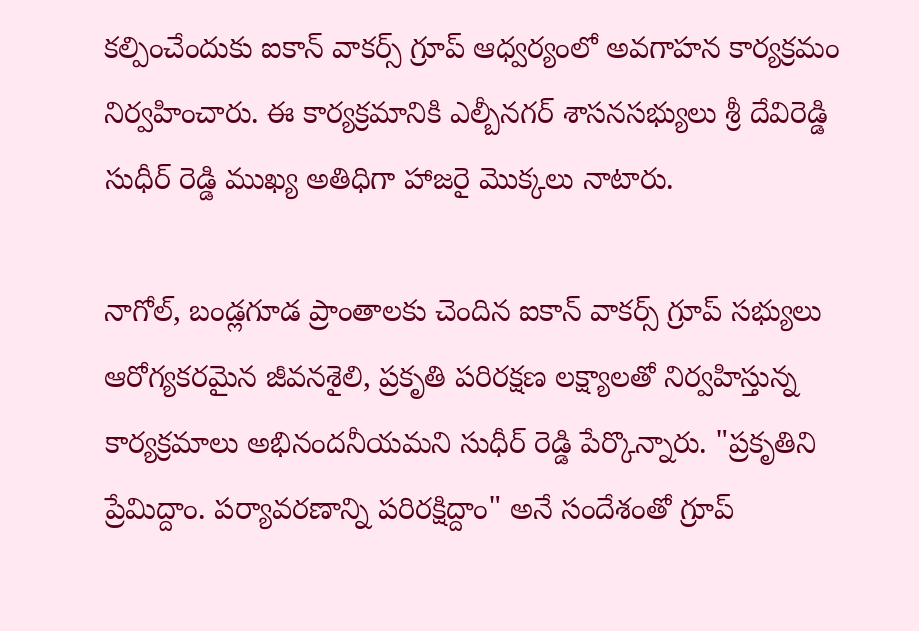కల్పించేందుకు ఐకాన్ వాకర్స్ గ్రూప్ ఆధ్వర్యంలో అవగాహన కార్యక్రమం నిర్వహించారు. ఈ కార్యక్రమానికి ఎల్బీనగర్ శాసనసభ్యులు శ్రీ దేవిరెడ్డి సుధీర్ రెడ్డి ముఖ్య అతిధిగా హాజరై మొక్కలు నాటారు.

నాగోల్, బండ్లగూడ ప్రాంతాలకు చెందిన ఐకాన్ వాకర్స్ గ్రూప్ సభ్యులు ఆరోగ్యకరమైన జీవనశైలి, ప్రకృతి పరిరక్షణ లక్ష్యాలతో నిర్వహిస్తున్న కార్యక్రమాలు అభినందనీయమని సుధీర్ రెడ్డి పేర్కొన్నారు. "ప్రకృతిని ప్రేమిద్దాం. పర్యావరణాన్ని పరిరక్షిద్దాం" అనే సందేశంతో గ్రూప్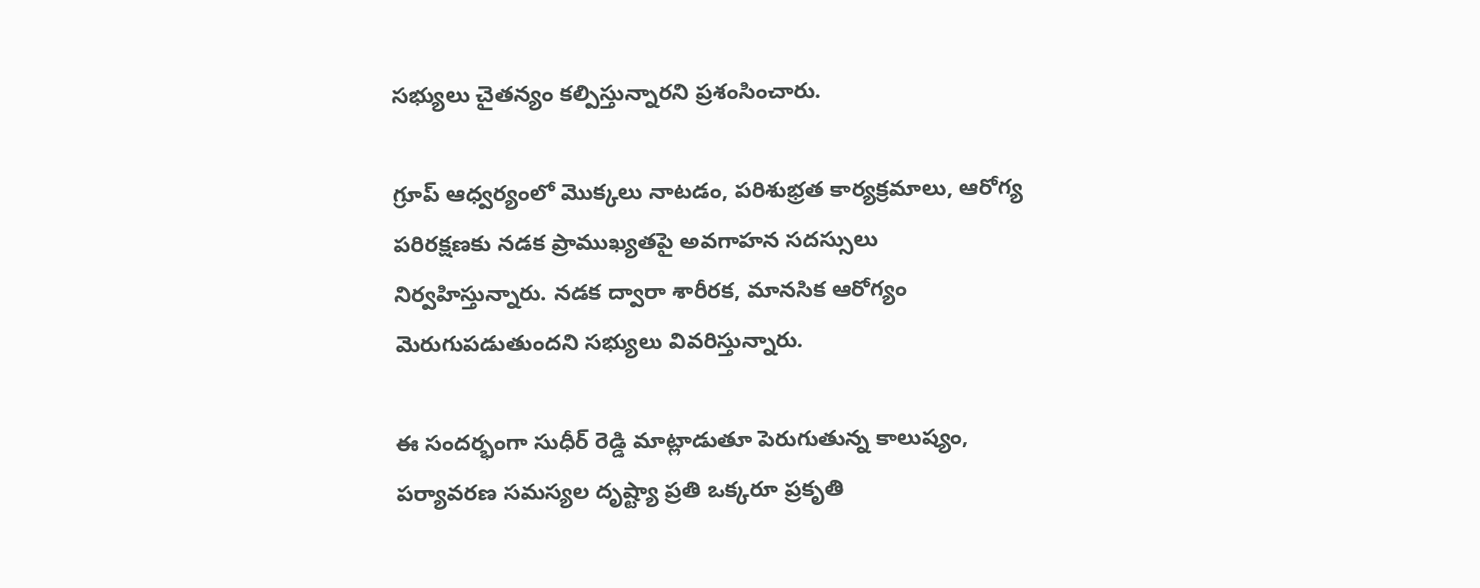సభ్యులు చైతన్యం కల్పిస్తున్నారని ప్రశంసించారు.

గ్రూప్ ఆధ్వర్యంలో మొక్కలు నాటడం, పరిశుభ్రత కార్యక్రమాలు, ఆరోగ్య పరిరక్షణకు నడక ప్రాముఖ్యతపై అవగాహన సదస్సులు నిర్వహిస్తున్నారు. నడక ద్వారా శారీరక, మానసిక ఆరోగ్యం మెరుగుపడుతుందని సభ్యులు వివరిస్తున్నారు.

ఈ సందర్భంగా సుధీర్ రెడ్డి మాట్లాడుతూ పెరుగుతున్న కాలుష్యం, పర్యావరణ సమస్యల దృష్ట్యా ప్రతి ఒక్కరూ ప్రకృతి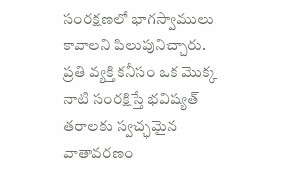సంరక్షణలో భాగస్వాములు కావాలని పిలుపునిచ్చారు. ప్రతి వ్యక్తి కనీసం ఒక మొక్క నాటి సంరక్షిస్తే భవిష్యత్ తరాలకు స్వచ్ఛమైన వాతావరణం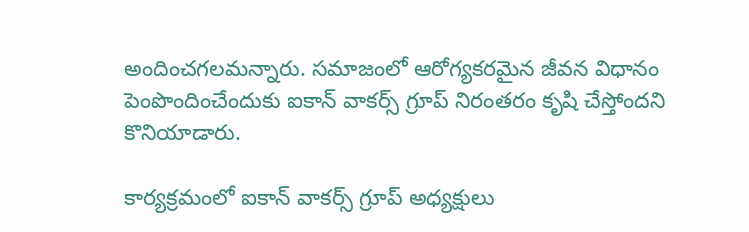అందించగలమన్నారు. సమాజంలో ఆరోగ్యకరమైన జీవన విధానం పెంపొందించేందుకు ఐకాన్ వాకర్స్ గ్రూప్ నిరంతరం కృషి చేస్తోందని కొనియాడారు.

కార్యక్రమంలో ఐకాన్ వాకర్స్ గ్రూప్ అధ్యక్షులు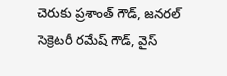చెరుకు ప్రశాంత్ గౌడ్, జనరల్ సెక్రెటరీ రమేష్ గౌడ్, వైస్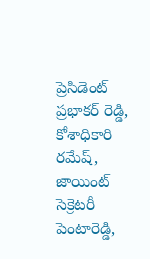ప్రెసిడెంట్ ప్రభాకర్ రెడ్డి, కోశాధికారి రమేష్, జాయింట్ సెక్రెటరీ పెంటారెడ్డి,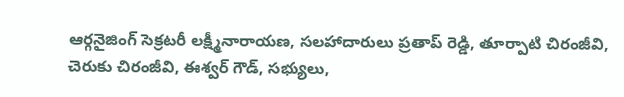ఆర్గనైజింగ్ సెక్రటరీ లక్ష్మీనారాయణ, సలహాదారులు ప్రతాప్ రెడ్డి, తూర్పాటి చిరంజీవి, చెరుకు చిరంజీవి, ఈశ్వర్ గౌడ్, సభ్యులు,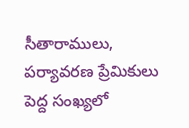సీతారాములు, పర్యావరణ ప్రేమికులు పెద్ద సంఖ్యలో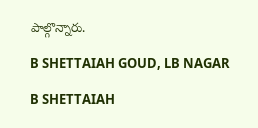పాల్గొన్నారు.

B SHETTAIAH GOUD, LB NAGAR

B SHETTAIAH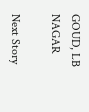GOUD, LB NAGAR

Next Story